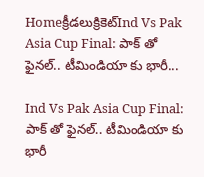Homeక్రీడలుక్రికెట్‌Ind Vs Pak Asia Cup Final: పాక్ తో ఫైనల్.. టీమిండియా కు భారీ...

Ind Vs Pak Asia Cup Final: పాక్ తో ఫైనల్.. టీమిండియా కు భారీ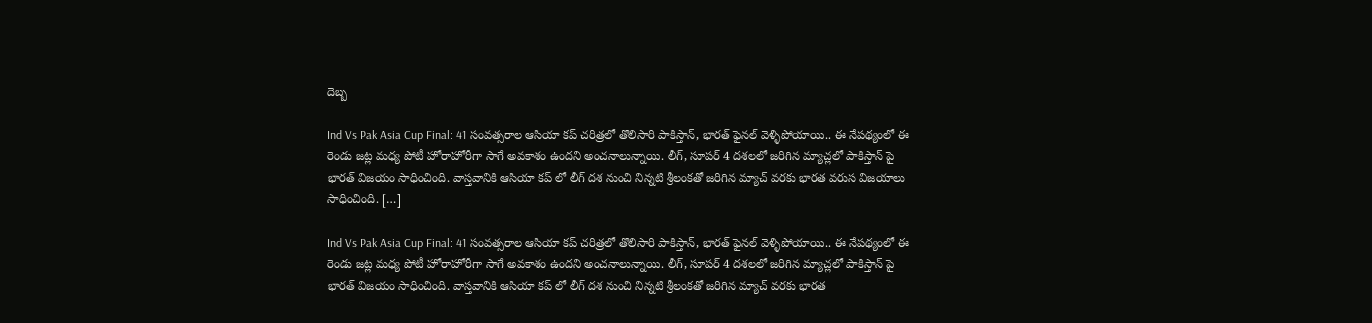దెబ్బ

Ind Vs Pak Asia Cup Final: 41 సంవత్సరాల ఆసియా కప్ చరిత్రలో తొలిసారి పాకిస్తాన్, భారత్ ఫైనల్ వెళ్ళిపోయాయి.. ఈ నేపథ్యంలో ఈ రెండు జట్ల మధ్య పోటీ హోరాహోరీగా సాగే అవకాశం ఉందని అంచనాలున్నాయి. లీగ్, సూపర్ 4 దశలలో జరిగిన మ్యాచ్లలో పాకిస్తాన్ పై భారత్ విజయం సాధించింది. వాస్తవానికి ఆసియా కప్ లో లీగ్ దశ నుంచి నిన్నటి శ్రీలంకతో జరిగిన మ్యాచ్ వరకు భారత వరుస విజయాలు సాధించింది. […]

Ind Vs Pak Asia Cup Final: 41 సంవత్సరాల ఆసియా కప్ చరిత్రలో తొలిసారి పాకిస్తాన్, భారత్ ఫైనల్ వెళ్ళిపోయాయి.. ఈ నేపథ్యంలో ఈ రెండు జట్ల మధ్య పోటీ హోరాహోరీగా సాగే అవకాశం ఉందని అంచనాలున్నాయి. లీగ్, సూపర్ 4 దశలలో జరిగిన మ్యాచ్లలో పాకిస్తాన్ పై భారత్ విజయం సాధించింది. వాస్తవానికి ఆసియా కప్ లో లీగ్ దశ నుంచి నిన్నటి శ్రీలంకతో జరిగిన మ్యాచ్ వరకు భారత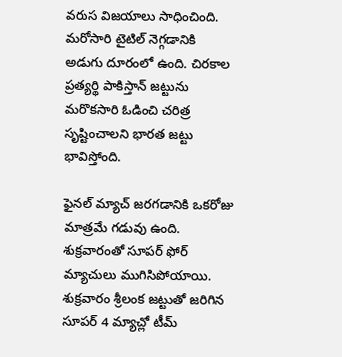వరుస విజయాలు సాధించింది. మరోసారి టైటిల్ నెగ్గడానికి అడుగు దూరంలో ఉంది. చిరకాల ప్రత్యర్థి పాకిస్తాన్ జట్టును మరొకసారి ఓడించి చరిత్ర సృష్టించాలని భారత జట్టు భావిస్తోంది.

ఫైనల్ మ్యాచ్ జరగడానికి ఒకరోజు మాత్రమే గడువు ఉంది. శుక్రవారంతో సూపర్ ఫోర్ మ్యాచులు ముగిసిపోయాయి. శుక్రవారం శ్రీలంక జట్టుతో జరిగిన సూపర్ 4 మ్యాచ్లో టీమ్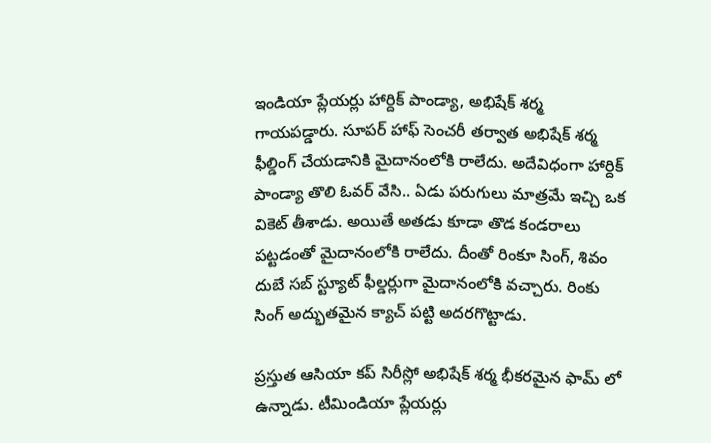ఇండియా ప్లేయర్లు హార్దిక్ పాండ్యా, అభిషేక్ శర్మ గాయపడ్డారు. సూపర్ హాఫ్ సెంచరీ తర్వాత అభిషేక్ శర్మ ఫీల్డింగ్ చేయడానికి మైదానంలోకి రాలేదు. అదేవిధంగా హార్దిక్ పాండ్యా తొలి ఓవర్ వేసి.. ఏడు పరుగులు మాత్రమే ఇచ్చి ఒక వికెట్ తీశాడు. అయితే అతడు కూడా తొడ కండరాలు పట్టడంతో మైదానంలోకి రాలేదు. దీంతో రింకూ సింగ్, శివం దుబే సబ్ స్ట్యూట్ ఫీల్డర్లుగా మైదానంలోకి వచ్చారు. రింకు సింగ్ అద్భుతమైన క్యాచ్ పట్టి అదరగొట్టాడు.

ప్రస్తుత ఆసియా కప్ సిరీస్లో అభిషేక్ శర్మ భీకరమైన ఫామ్ లో ఉన్నాడు. టీమిండియా ప్లేయర్లు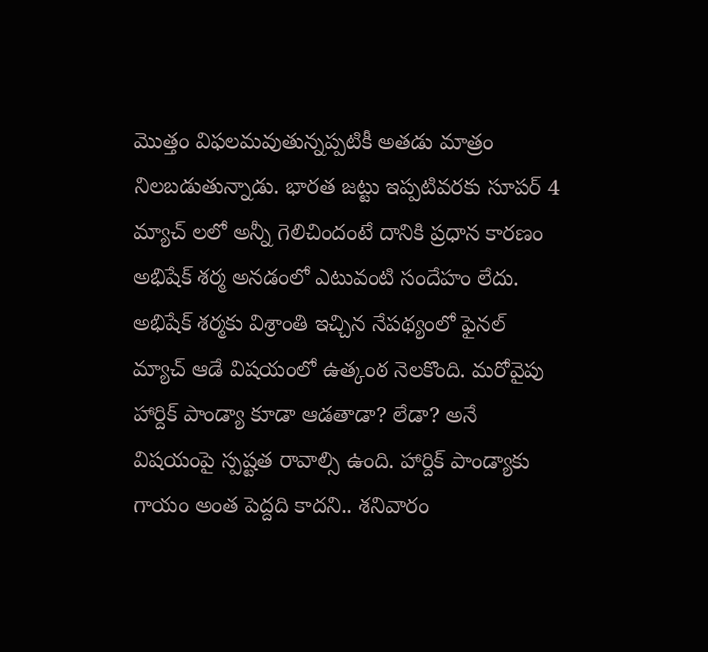మొత్తం విఫలమవుతున్నప్పటికీ అతడు మాత్రం నిలబడుతున్నాడు. భారత జట్టు ఇప్పటివరకు సూపర్ 4 మ్యాచ్ లలో అన్నీ గెలిచిందంటే దానికి ప్రధాన కారణం అభిషేక్ శర్మ అనడంలో ఎటువంటి సందేహం లేదు. అభిషేక్ శర్మకు విశ్రాంతి ఇచ్చిన నేపథ్యంలో ఫైనల్ మ్యాచ్ ఆడే విషయంలో ఉత్కంఠ నెలకొంది. మరోవైపు హార్దిక్ పాండ్యా కూడా ఆడతాడా? లేడా? అనే విషయంపై స్పష్టత రావాల్సి ఉంది. హార్దిక్ పాండ్యాకు గాయం అంత పెద్దది కాదని.. శనివారం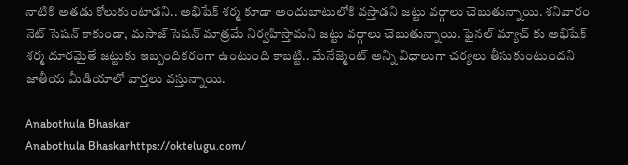నాటికి అతడు కోలుకుంటాడని.. అభిషేక్ శర్మ కూడా అందుబాటులోకి వస్తాడని జట్టు వర్గాలు చెబుతున్నాయి. శనివారం నెట్ సెషన్ కాకుండా, మసాజ్ సెషన్ మాత్రమే నిర్వహిస్తామని జట్టు వర్గాలు చెబుతున్నాయి. ఫైనల్ మ్యాచ్ కు అభిషేక్ శర్మ దూరమైతే జట్టుకు ఇబ్బందికరంగా ఉంటుంది కాబట్టి.. మేనేజ్మెంట్ అన్ని విధాలుగా చర్యలు తీసుకుంటుందని జాతీయ మీడియాలో వార్తలు వస్తున్నాయి.

Anabothula Bhaskar
Anabothula Bhaskarhttps://oktelugu.com/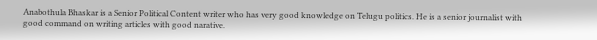Anabothula Bhaskar is a Senior Political Content writer who has very good knowledge on Telugu politics. He is a senior journalist with good command on writing articles with good narative.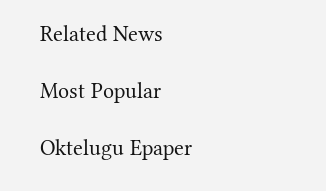Related News

Most Popular

Oktelugu Epaper